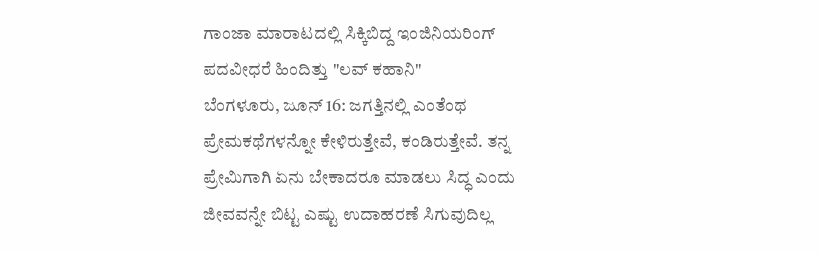ಗಾಂಜಾ ಮಾರಾಟದಲ್ಲಿ ಸಿಕ್ಕಿಬಿದ್ದ ಇಂಜಿನಿಯರಿಂಗ್ ಪದವೀಧರೆ ಹಿಂದಿತ್ತು "ಲವ್ ಕಹಾನಿ"
ಬೆಂಗಳೂರು, ಜೂನ್ 16: ಜಗತ್ತಿನಲ್ಲಿ ಎಂತೆಂಥ ಪ್ರೇಮಕಥೆಗಳನ್ನೋ ಕೇಳಿರುತ್ತೇವೆ, ಕಂಡಿರುತ್ತೇವೆ. ತನ್ನ ಪ್ರೇಮಿಗಾಗಿ ಏನು ಬೇಕಾದರೂ ಮಾಡಲು ಸಿದ್ಧ ಎಂದು ಜೀವವನ್ನೇ ಬಿಟ್ಟ ಎಷ್ಟು ಉದಾಹರಣೆ ಸಿಗುವುದಿಲ್ಲ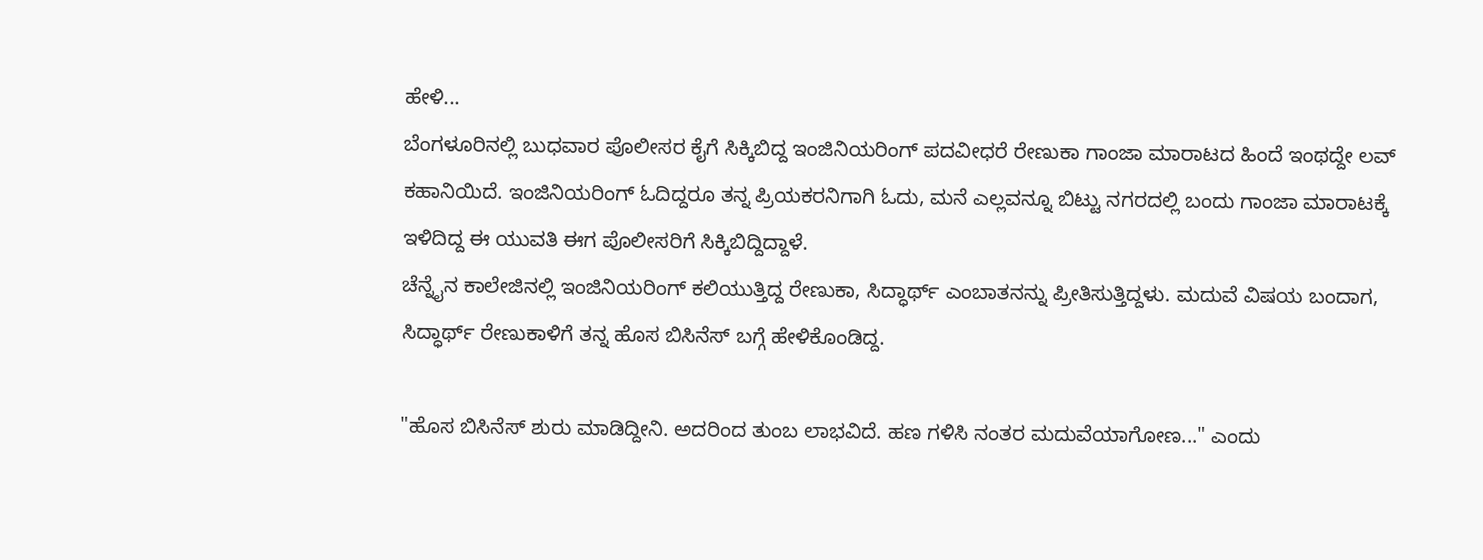ಹೇಳಿ...
ಬೆಂಗಳೂರಿನಲ್ಲಿ ಬುಧವಾರ ಪೊಲೀಸರ ಕೈಗೆ ಸಿಕ್ಕಿಬಿದ್ದ ಇಂಜಿನಿಯರಿಂಗ್ ಪದವೀಧರೆ ರೇಣುಕಾ ಗಾಂಜಾ ಮಾರಾಟದ ಹಿಂದೆ ಇಂಥದ್ದೇ ಲವ್ ಕಹಾನಿಯಿದೆ. ಇಂಜಿನಿಯರಿಂಗ್ ಓದಿದ್ದರೂ ತನ್ನ ಪ್ರಿಯಕರನಿಗಾಗಿ ಓದು, ಮನೆ ಎಲ್ಲವನ್ನೂ ಬಿಟ್ಟು ನಗರದಲ್ಲಿ ಬಂದು ಗಾಂಜಾ ಮಾರಾಟಕ್ಕೆ ಇಳಿದಿದ್ದ ಈ ಯುವತಿ ಈಗ ಪೊಲೀಸರಿಗೆ ಸಿಕ್ಕಿಬಿದ್ದಿದ್ದಾಳೆ.
ಚೆನ್ನೈನ ಕಾಲೇಜಿನಲ್ಲಿ ಇಂಜಿನಿಯರಿಂಗ್ ಕಲಿಯುತ್ತಿದ್ದ ರೇಣುಕಾ, ಸಿದ್ಧಾರ್ಥ್ ಎಂಬಾತನನ್ನು ಪ್ರೀತಿಸುತ್ತಿದ್ದಳು. ಮದುವೆ ವಿಷಯ ಬಂದಾಗ, ಸಿದ್ಧಾರ್ಥ್ ರೇಣುಕಾಳಿಗೆ ತನ್ನ ಹೊಸ ಬಿಸಿನೆಸ್ ಬಗ್ಗೆ ಹೇಳಿಕೊಂಡಿದ್ದ.

"ಹೊಸ ಬಿಸಿನೆಸ್ ಶುರು ಮಾಡಿದ್ದೀನಿ. ಅದರಿಂದ ತುಂಬ ಲಾಭವಿದೆ. ಹಣ ಗಳಿಸಿ ನಂತರ ಮದುವೆಯಾಗೋಣ..." ಎಂದು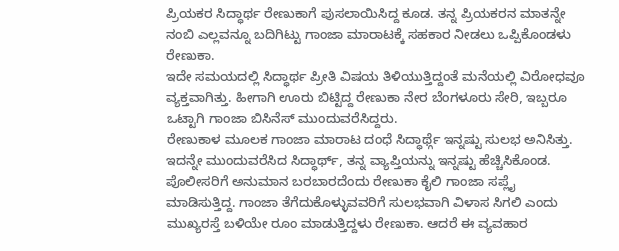ಪ್ರಿಯಕರ ಸಿದ್ಧಾರ್ಥ ರೇಣುಕಾಗೆ ಪುಸಲಾಯಿಸಿದ್ದ ಕೂಡ. ತನ್ನ ಪ್ರಿಯಕರನ ಮಾತನ್ನೇ ನಂಬಿ ಎಲ್ಲವನ್ನೂ ಬದಿಗಿಟ್ಟು ಗಾಂಜಾ ಮಾರಾಟಕ್ಕೆ ಸಹಕಾರ ನೀಡಲು ಒಪ್ಪಿಕೊಂಡಳು ರೇಣುಕಾ.
ಇದೇ ಸಮಯದಲ್ಲಿ ಸಿದ್ಧಾರ್ಥ ಪ್ರೀತಿ ವಿಷಯ ತಿಳಿಯುತ್ತಿದ್ದಂತೆ ಮನೆಯಲ್ಲಿ ವಿರೋಧವೂ ವ್ಯಕ್ತವಾಗಿತ್ತು. ಹೀಗಾಗಿ ಊರು ಬಿಟ್ಟಿದ್ದ ರೇಣುಕಾ ನೇರ ಬೆಂಗಳೂರು ಸೇರಿ, ಇಬ್ಬರೂ ಒಟ್ಟಾಗಿ ಗಾಂಜಾ ಬಿಸಿನೆಸ್ ಮುಂದುವರೆಸಿದ್ದರು.
ರೇಣುಕಾಳ ಮೂಲಕ ಗಾಂಜಾ ಮಾರಾಟ ದಂಧೆ ಸಿದ್ಧಾರ್ಥ್ಗೆ ಇನ್ನಷ್ಟು ಸುಲಭ ಅನಿಸಿತ್ತು. ಇದನ್ನೇ ಮುಂದುವರೆಸಿದ ಸಿದ್ಧಾರ್ಥ್, ತನ್ನ ವ್ಯಾಪ್ತಿಯನ್ನು ಇನ್ನಷ್ಟು ಹೆಚ್ಚಿಸಿಕೊಂಡ. ಪೊಲೀಸರಿಗೆ ಅನುಮಾನ ಬರಬಾರದೆಂದು ರೇಣುಕಾ ಕೈಲಿ ಗಾಂಜಾ ಸಪ್ಲೈ ಮಾಡಿಸುತ್ತಿದ್ದ. ಗಾಂಜಾ ತೆಗೆದುಕೊಳ್ಳುವವರಿಗೆ ಸುಲಭವಾಗಿ ವಿಳಾಸ ಸಿಗಲಿ ಎಂದು ಮುಖ್ಯರಸ್ತೆ ಬಳಿಯೇ ರೂಂ ಮಾಡುತ್ತಿದ್ದಳು ರೇಣುಕಾ. ಆದರೆ ಈ ವ್ಯವಹಾರ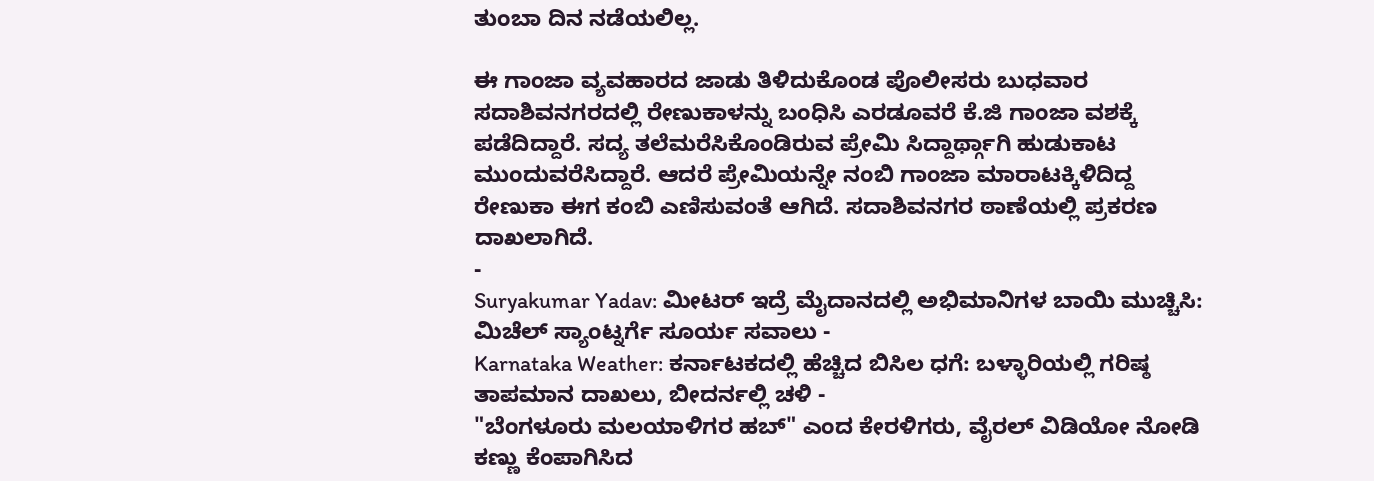ತುಂಬಾ ದಿನ ನಡೆಯಲಿಲ್ಲ.

ಈ ಗಾಂಜಾ ವ್ಯವಹಾರದ ಜಾಡು ತಿಳಿದುಕೊಂಡ ಪೊಲೀಸರು ಬುಧವಾರ ಸದಾಶಿವನಗರದಲ್ಲಿ ರೇಣುಕಾಳನ್ನು ಬಂಧಿಸಿ ಎರಡೂವರೆ ಕೆ.ಜಿ ಗಾಂಜಾ ವಶಕ್ಕೆ ಪಡೆದಿದ್ದಾರೆ. ಸದ್ಯ ತಲೆಮರೆಸಿಕೊಂಡಿರುವ ಪ್ರೇಮಿ ಸಿದ್ದಾರ್ಥ್ಗಾಗಿ ಹುಡುಕಾಟ ಮುಂದುವರೆಸಿದ್ದಾರೆ. ಆದರೆ ಪ್ರೇಮಿಯನ್ನೇ ನಂಬಿ ಗಾಂಜಾ ಮಾರಾಟಕ್ಕಿಳಿದಿದ್ದ ರೇಣುಕಾ ಈಗ ಕಂಬಿ ಎಣಿಸುವಂತೆ ಆಗಿದೆ. ಸದಾಶಿವನಗರ ಠಾಣೆಯಲ್ಲಿ ಪ್ರಕರಣ ದಾಖಲಾಗಿದೆ.
-
Suryakumar Yadav: ಮೀಟರ್ ಇದ್ರೆ ಮೈದಾನದಲ್ಲಿ ಅಭಿಮಾನಿಗಳ ಬಾಯಿ ಮುಚ್ಚಿಸಿ: ಮಿಚೆಲ್ ಸ್ಯಾಂಟ್ನರ್ಗೆ ಸೂರ್ಯ ಸವಾಲು -
Karnataka Weather: ಕರ್ನಾಟಕದಲ್ಲಿ ಹೆಚ್ಚಿದ ಬಿಸಿಲ ಧಗೆ: ಬಳ್ಳಾರಿಯಲ್ಲಿ ಗರಿಷ್ಠ ತಾಪಮಾನ ದಾಖಲು, ಬೀದರ್ನಲ್ಲಿ ಚಳಿ -
"ಬೆಂಗಳೂರು ಮಲಯಾಳಿಗರ ಹಬ್" ಎಂದ ಕೇರಳಿಗರು, ವೈರಲ್ ವಿಡಿಯೋ ನೋಡಿ ಕಣ್ಣು ಕೆಂಪಾಗಿಸಿದ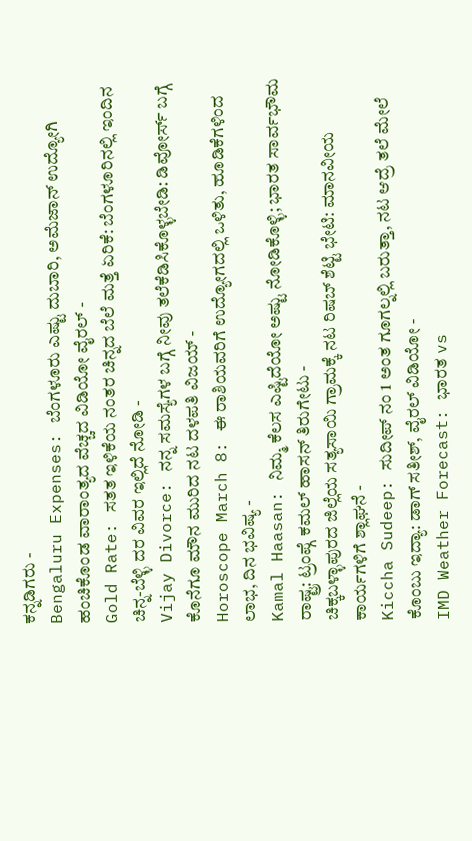ಕನ್ನಡಿಗರು -
Bengaluru Expenses: ಬೆಂಗಳೂರು ಎಷ್ಟು ದುಬಾರಿ, ಅಮೆಜಾನ್ ಉದ್ಯೋಗಿ ಹಂಚಿಕೊಂಡ ವಾರಾಂತ್ಯದ ವೆಚ್ಚದ ವಿಡಿಯೋ ವೈರಲ್ -
Gold Rate: ಸತತ ಇಳಿಕೆಯ ನಂತರ ಚಿನ್ನದ ಬೆಲೆ ಮತ್ತೆ ಏರಿಕೆ: ಬೆಂಗಳೂರಿನಲ್ಲಿ ಇಂದಿನ ಚಿನ್ನ-ಬೆಳ್ಳಿ ದರ ವಿವರ ಇಲ್ಲಿದೆ ನೋಡಿ -
Vijay Divorce: ನನ್ನ ಸಮಸ್ಯೆಗಳ ಬಗ್ಗೆ ನೀವು ತಲೆಕೆಡಿಸಿಕೊಳ್ಳಬೇಡಿ: ಡಿವೋರ್ಸ್ ಬಗ್ಗೆ ಕೊನೆಗೂ ಮೌನ ಮುರಿದ ನಟ ದಳಪತಿ ವಿಜಯ್ -
Horoscope March 8: ಈ ರಾಶಿಯವರಿಗೆ ಉದ್ಯೋಗದಲ್ಲಿ ಒಳಿತು, ಹೂಡಿಕೆಗಳಿಂದ ಲಾಭ, ದಿನ ಭವಿಷ್ಯ -
Kamal Haasan: ನಿಮ್ಮ ಕೆಲಸ ಎಷ್ಟಿದೆಯೋ ಅಷ್ಟು ನೋಡಿಕೊಳ್ಳಿ; ಭಾರತ ಸಾರ್ವಭೌಮ ರಾಷ್ಟ್ರ: ಟ್ರಂಪ್ಗೆ ಕಮಲ್ ಹಾಸನ್ ತಿರುಗೇಟು -
ಚಿಕ್ಕಬಳ್ಳಾಪುರದ ಜಿಲ್ಲೆಯ ಸತ್ಯಸಾಯಿ ಗ್ರಾಮಕ್ಕೆ ನಟ ರಿಷಬ್ ಶೆಟ್ಟಿ ಭೇಟಿ: ಮಾನವೀಯ ಕಾರ್ಯಗಳಿಗೆ ಶ್ಲಾಘನೆ -
Kiccha Sudeep: ಸುದೀಪ್ ನಂ 1 ಅಂತ ಗೂಗಲ್ನಲ್ಲಿ ಬರುತ್ತಾ, ನಟ ಆದ್ರೆ ತಲೆ ಮೇಲೆ ಕೊಂಬು ಇದ್ಯಾ: ಡಾಗ್ ಸತೀಶ್, ವೈರಲ್ ವಿಡಿಯೋ -
IMD Weather Forecast: ಭಾರತ vs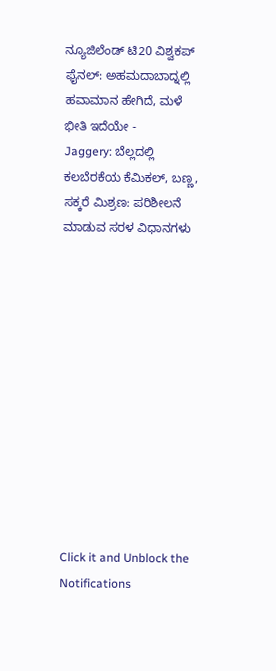ನ್ಯೂಜಿಲೆಂಡ್ ಟಿ20 ವಿಶ್ವಕಪ್ ಫೈನಲ್: ಅಹಮದಾಬಾದ್ನಲ್ಲಿ ಹವಾಮಾನ ಹೇಗಿದೆ, ಮಳೆ ಭೀತಿ ಇದೆಯೇ -
Jaggery: ಬೆಲ್ಲದಲ್ಲಿ ಕಲಬೆರಕೆಯ ಕೆಮಿಕಲ್, ಬಣ್ಣ, ಸಕ್ಕರೆ ಮಿಶ್ರಣ: ಪರಿಶೀಲನೆ ಮಾಡುವ ಸರಳ ವಿಧಾನಗಳು












Click it and Unblock the Notifications